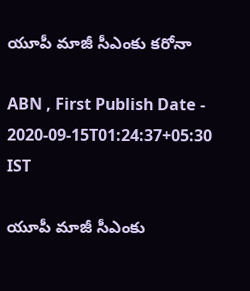యూపీ మాజీ సీఎంకు కరోనా

ABN , First Publish Date - 2020-09-15T01:24:37+05:30 IST

యూపీ మాజీ సీఎంకు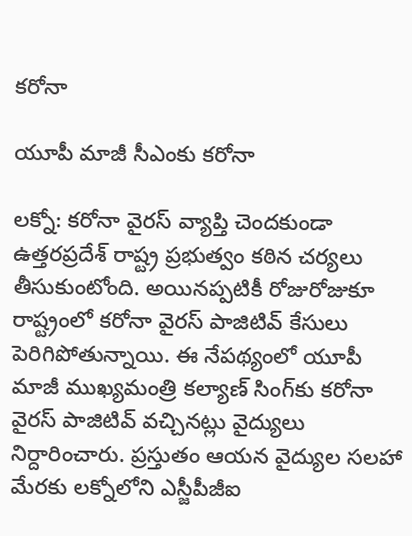కరోనా

యూపీ మాజీ సీఎంకు కరోనా

లక్నో: కరోనా వైరస్ వ్యాప్తి చెందకుండా ఉత్తరప్రదేశ్ రాష్ట్ర ప్రభుత్వం కఠిన చర్యలు తీసుకుంటోంది. అయినప్పటికీ రోజురోజుకూ రాష్ట్రంలో కరోనా వైరస్ పాజిటివ్ కేసులు పెరిగిపోతున్నాయి. ఈ నేపథ్యంలో యూపీ మాజీ ముఖ్యమంత్రి కల్యాణ్ సింగ్‌కు కరోనా వైరస్ పాజిటివ్ వచ్చినట్లు వైద్యులు నిర్దారించారు. ప్రస్తుతం ఆయన వైద్యుల సలహా మేరకు లక్నోలోని ఎస్జీపీజీఐ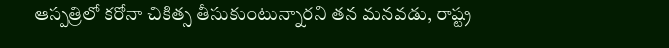ఆస్పత్రిలో కరోనా చికిత్స తీసుకుంటున్నారని తన మనవడు, రాష్ట్ర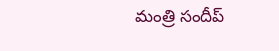మంత్రి సందీప్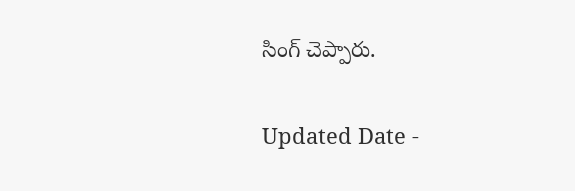సింగ్ చెప్పారు.

Updated Date -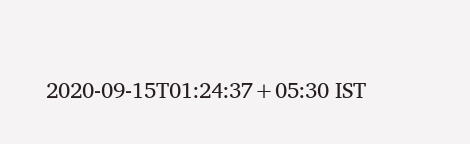2020-09-15T01:24:37+05:30 IST